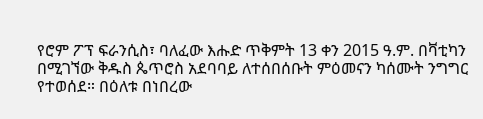የሮም ፖፕ ፍራንሲስ፣ ባለፈው እሑድ ጥቅምት 13 ቀን 2015 ዓ.ም. በቫቲካን በሚገኘው ቅዱስ ጴጥሮስ አደባባይ ለተሰበሰቡት ምዕመናን ካሰሙት ንግግር የተወሰደ። በዕለቱ በነበረው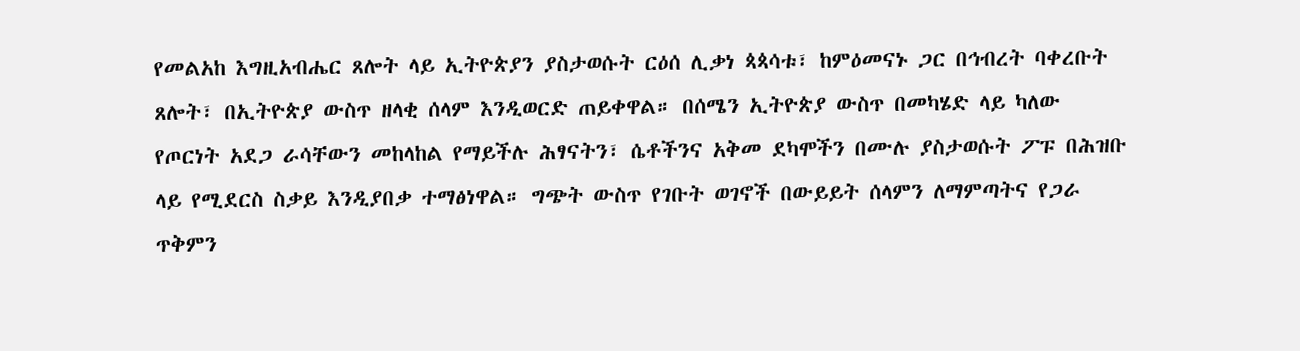የመልአከ እግዚአብሔር ጸሎት ላይ ኢትዮጵያን ያስታወሱት ርዕሰ ሊቃነ ጳጳሳቱ፣ ከምዕመናኑ ጋር በኅብረት ባቀረቡት ጸሎት፣ በኢትዮጵያ ውስጥ ዘላቂ ሰላም እንዲወርድ ጠይቀዋል። በሰሜን ኢትዮጵያ ውስጥ በመካሄድ ላይ ካለው የጦርነት አደጋ ራሳቸውን መከላከል የማይችሉ ሕፃናትን፣ ሴቶችንና አቅመ ደካሞችን በሙሉ ያስታወሱት ፖፑ በሕዝቡ ላይ የሚደርስ ስቃይ እንዲያበቃ ተማፅነዋል። ግጭት ውስጥ የገቡት ወገኖች በውይይት ሰላምን ለማምጣትና የጋራ ጥቅምን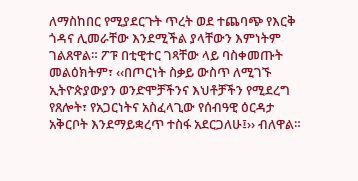ለማስከበር የሚያደርጉት ጥረት ወደ ተጨባጭ የእርቅ ጎዳና ሊመራቸው እንደሚችል ያላቸውን እምነትም ገልጸዋል። ፖፑ በቲዊተር ገጻቸው ላይ ባስቀመጡት መልዕክትም፣ ‹‹በጦርነት ስቃይ ውስጥ ለሚገኙ ኢትዮጵያውያን ወንድሞቻችንና እህቶቻችን የሚደረግ የጸሎት፣ የአጋርነትና አስፈላጊው የሰብዓዊ ዕርዳታ አቅርቦት እንደማይቋረጥ ተስፋ አደርጋለሁ፤›› ብለዋል።